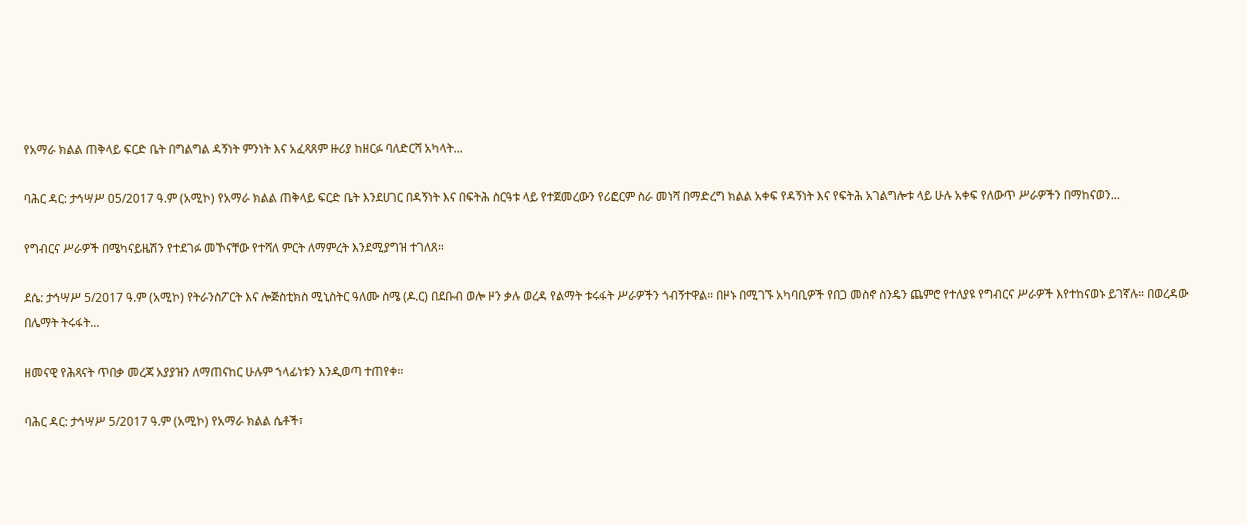የአማራ ክልል ጠቅላይ ፍርድ ቤት በግልግል ዳኝነት ምንነት እና አፈጻጸም ዙሪያ ከዘርፉ ባለድርሻ አካላት...

ባሕር ዳር: ታኅሣሥ 05/2017 ዓ.ም (አሚኮ) የአማራ ክልል ጠቅላይ ፍርድ ቤት እንደሀገር በዳኝነት እና በፍትሕ ስርዓቱ ላይ የተጀመረውን የሪፎርም ስራ መነሻ በማድረግ ክልል አቀፍ የዳኝነት እና የፍትሕ አገልግሎቱ ላይ ሁሉ አቀፍ የለውጥ ሥራዎችን በማከናወን...

የግብርና ሥራዎች በሜካናይዜሽን የተደገፉ መኾናቸው የተሻለ ምርት ለማምረት እንደሚያግዝ ተገለጸ።

ደሴ: ታኅሣሥ 5/2017 ዓ.ም (አሚኮ) የትራንስፖርት እና ሎጅስቲክስ ሚኒስትር ዓለሙ ስሜ (ዶ.ር) በደቡብ ወሎ ዞን ቃሉ ወረዳ የልማት ቱሩፋት ሥራዎችን ጎብኝተዋል። በዞኑ በሚገኙ አካባቢዎች የበጋ መስኖ ስንዴን ጨምሮ የተለያዩ የግብርና ሥራዎች እየተከናወኑ ይገኛሉ። በወረዳው በሌማት ትሩፋት...

ዘመናዊ የሕጻናት ጥበቃ መረጃ አያያዝን ለማጠናከር ሁሉም ኀላፊነቱን እንዲወጣ ተጠየቀ።

ባሕር ዳር: ታኅሣሥ 5/2017 ዓ.ም (አሚኮ) የአማራ ክልል ሴቶች፣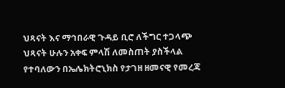ህጻናት እና ማኅበራዊ ጉዳይ ቢሮ ለችግር ተጋላጭ ህጻናት ሁሉን አቀፍ ምላሽ ለመስጠት ያስችላል የተባለውን በኤሌክትሮኒክስ የታገዘ ዘመናዊ የመረጃ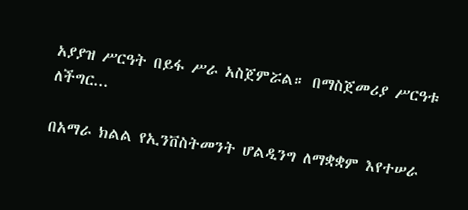አያያዝ ሥርዓት በይፋ ሥራ አስጀምሯል። በማስጀመሪያ ሥርዓቱ ለችግር...

በአማራ ክልል የኢንቨስትመንት ሆልዲንግ ለማቋቋም እየተሠራ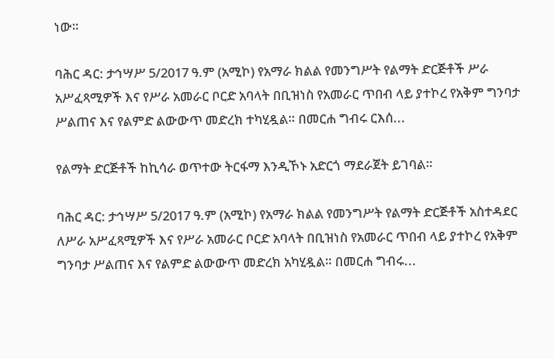ነው።

ባሕር ዳር: ታኅሣሥ 5/2017 ዓ.ም (አሚኮ) የአማራ ክልል የመንግሥት የልማት ድርጅቶች ሥራ አሥፈጻሚዎች እና የሥራ አመራር ቦርድ አባላት በቢዝነስ የአመራር ጥበብ ላይ ያተኮረ የአቅም ግንባታ ሥልጠና እና የልምድ ልውውጥ መድረክ ተካሂዷል። በመርሐ ግብሩ ርእሰ...

የልማት ድርጅቶች ከኪሳራ ወጥተው ትርፋማ እንዲኾኑ አድርጎ ማደራጀት ይገባል።

ባሕር ዳር: ታኅሣሥ 5/2017 ዓ.ም (አሚኮ) የአማራ ክልል የመንግሥት የልማት ድርጅቶች አስተዳደር ለሥራ አሥፈጻሚዎች እና የሥራ አመራር ቦርድ አባላት በቢዝነስ የአመራር ጥበብ ላይ ያተኮረ የአቅም ግንባታ ሥልጠና እና የልምድ ልውውጥ መድረክ አካሂዷል። በመርሐ ግብሩ...